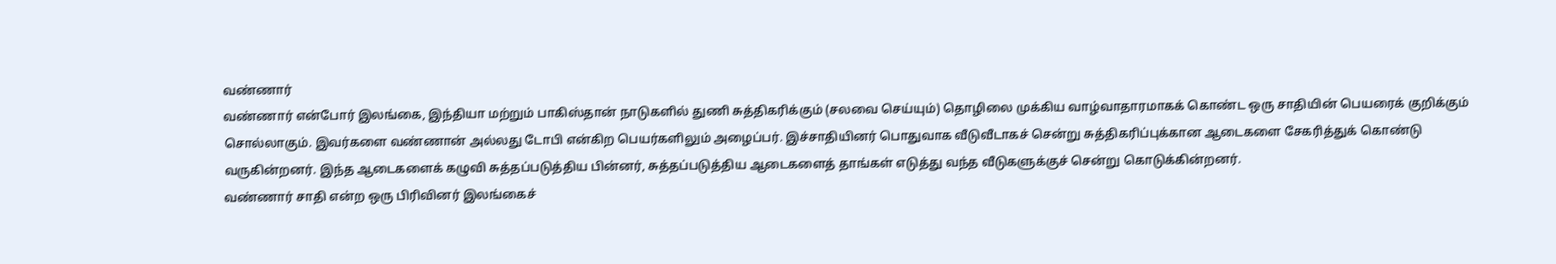வண்ணார்
வண்ணார் என்போர் இலங்கை, இந்தியா மற்றும் பாகிஸ்தான் நாடுகளில் துணி சுத்திகரிக்கும் (சலவை செய்யும்) தொழிலை முக்கிய வாழ்வாதாரமாகக் கொண்ட ஒரு சாதியின் பெயரைக் குறிக்கும் சொல்லாகும். இவர்களை வண்ணான் அல்லது டோபி என்கிற பெயர்களிலும் அழைப்பர். இச்சாதியினர் பொதுவாக வீடுவீடாகச் சென்று சுத்திகரிப்புக்கான ஆடைகளை சேகரித்துக் கொண்டு வருகின்றனர். இந்த ஆடைகளைக் கழுவி சுத்தப்படுத்திய பின்னர், சுத்தப்படுத்திய ஆடைகளைத் தாங்கள் எடுத்து வந்த வீடுகளுக்குச் சென்று கொடுக்கின்றனர்.
வண்ணார் சாதி என்ற ஒரு பிரிவினர் இலங்கைச்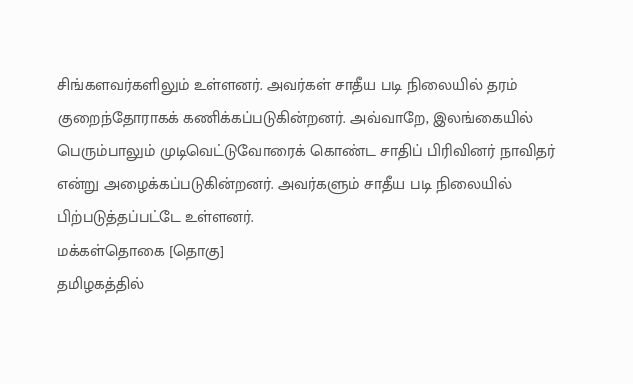சிங்களவர்களிலும் உள்ளனர். அவர்கள் சாதீய படி நிலையில் தரம் குறைந்தோராகக் கணிக்கப்படுகின்றனர். அவ்வாறே, இலங்கையில் பெரும்பாலும் முடிவெட்டுவோரைக் கொண்ட சாதிப் பிரிவினர் நாவிதர் என்று அழைக்கப்படுகின்றனர். அவர்களும் சாதீய படி நிலையில் பிற்படுத்தப்பட்டே உள்ளனர்.
மக்கள்தொகை [தொகு]
தமிழகத்தில்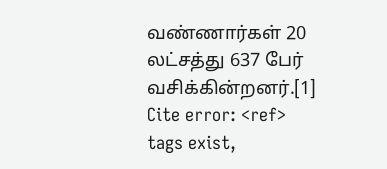வண்ணார்கள் 20 லட்சத்து 637 பேர் வசிக்கின்றனர்.[1]
Cite error: <ref> tags exist,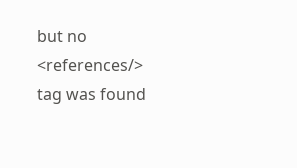but no <references/> tag was found